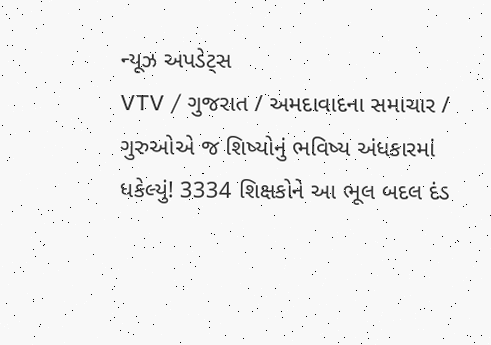ન્યૂઝ અપડેટ્સ
VTV / ગુજરાત / અમદાવાદના સમાચાર / ગુરુઓએ જ શિષ્યોનું ભવિષ્ય અંધકારમાં ધકેલ્યું! 3334 શિક્ષકોને આ ભૂલ બદલ દંડ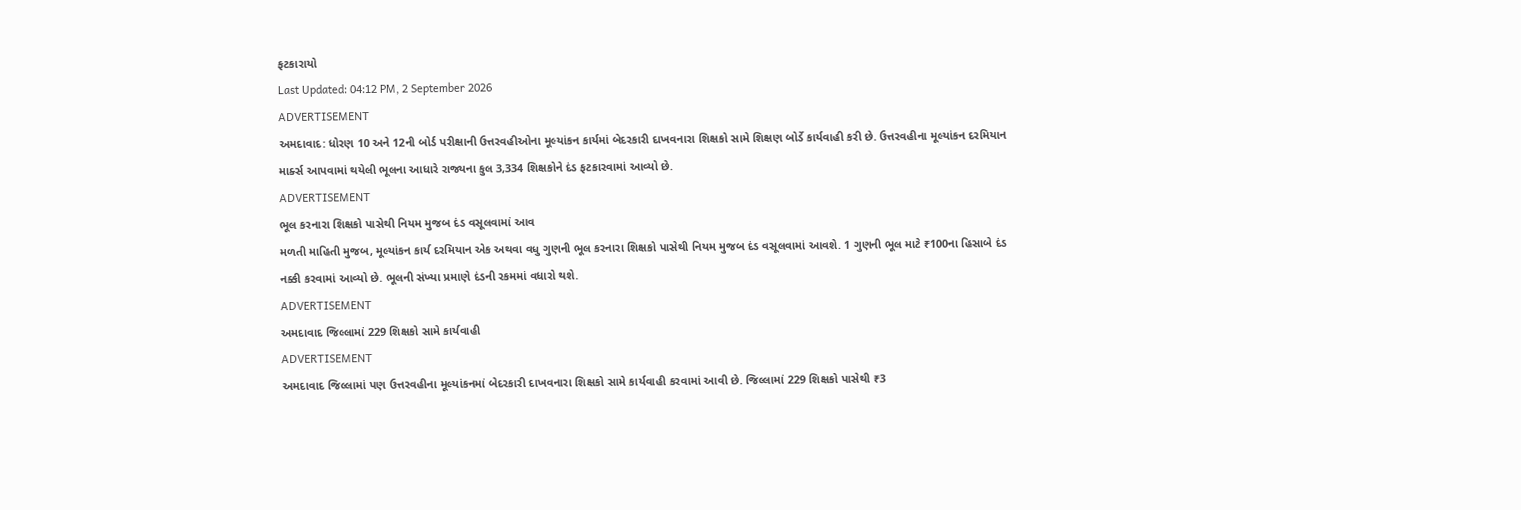ફટકારાયો
Last Updated: 04:12 PM, 2 September 2026
ADVERTISEMENT
અમદાવાદ: ધોરણ 10 અને 12ની બોર્ડ પરીક્ષાની ઉત્તરવહીઓના મૂલ્યાંકન કાર્યમાં બેદરકારી દાખવનારા શિક્ષકો સામે શિક્ષણ બોર્ડે કાર્યવાહી કરી છે. ઉત્તરવહીના મૂલ્યાંકન દરમિયાન માર્ક્સ આપવામાં થયેલી ભૂલના આધારે રાજ્યના કુલ 3,334 શિક્ષકોને દંડ ફટકારવામાં આવ્યો છે.
ADVERTISEMENT
ભૂલ કરનારા શિક્ષકો પાસેથી નિયમ મુજબ દંડ વસૂલવામાં આવ
મળતી માહિતી મુજબ, મૂલ્યાંકન કાર્ય દરમિયાન એક અથવા વધુ ગુણની ભૂલ કરનારા શિક્ષકો પાસેથી નિયમ મુજબ દંડ વસૂલવામાં આવશે. 1 ગુણની ભૂલ માટે ₹100ના હિસાબે દંડ નક્કી કરવામાં આવ્યો છે. ભૂલની સંખ્યા પ્રમાણે દંડની રકમમાં વધારો થશે.
ADVERTISEMENT
અમદાવાદ જિલ્લામાં 229 શિક્ષકો સામે કાર્યવાહી
ADVERTISEMENT
અમદાવાદ જિલ્લામાં પણ ઉત્તરવહીના મૂલ્યાંકનમાં બેદરકારી દાખવનારા શિક્ષકો સામે કાર્યવાહી કરવામાં આવી છે. જિલ્લામાં 229 શિક્ષકો પાસેથી ₹3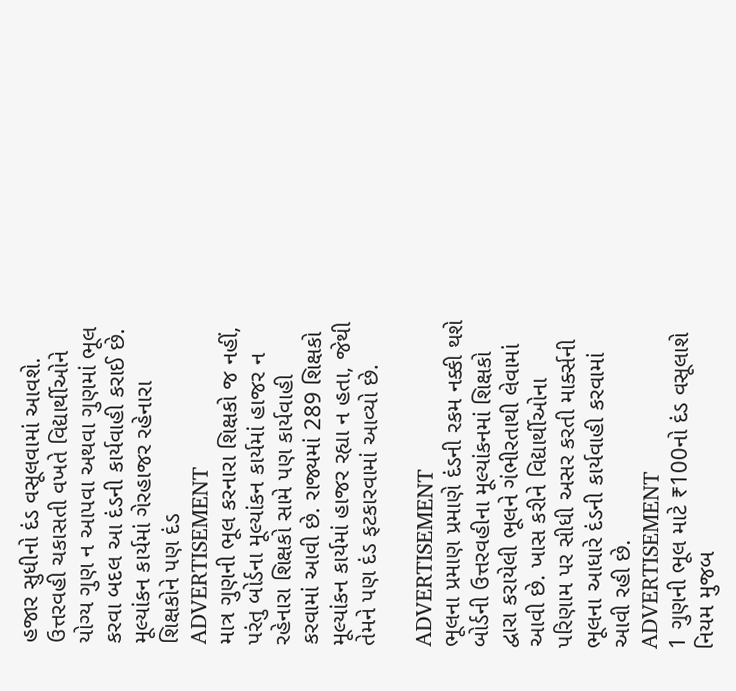હજાર સુધીનો દંડ વસૂલવામાં આવશે. ઉત્તરવહી ચકાસતી વખતે વિદ્યાર્થીઓને યોગ્ય ગુણ ન આપવા અથવા ગુણમાં ભૂલ કરવા બદલ આ દંડની કાર્યવાહી કરાઈ છે.
મૂલ્યાંકન કાર્યમાં ગેરહાજર રહેનારા શિક્ષકોને પણ દંડ
ADVERTISEMENT
માત્ર ગુણની ભૂલ કરનારા શિક્ષકો જ નહીં, પરંતુ બોર્ડના મૂલ્યાંકન કાર્યમાં હાજર ન રહેનારા શિક્ષકો સામે પણ કાર્યવાહી કરવામાં આવી છે. રાજ્યમાં 289 શિક્ષકો મૂલ્યાંકન કાર્યમાં હાજર રહ્યા ન હતા, જેથી તેમને પણ દંડ ફટકારવામાં આવ્યો છે.

ADVERTISEMENT
ભૂલના પ્રમાણ પ્રમાણે દંડની રકમ નક્કી થશે
બોર્ડની ઉત્તરવહીના મૂલ્યાંકનમાં શિક્ષકો દ્વારા કરાયેલી ભૂલને ગંભીરતાથી લેવામાં આવી છે. ખાસ કરીને વિદ્યાર્થીઓના પરિણામ પર સીધી અસર કરતી માર્ક્સની ભૂલના આધારે દંડની કાર્યવાહી કરવામાં આવી રહી છે.
ADVERTISEMENT
1 ગુણની ભૂલ માટે ₹100નો દંડ વસૂલાશે
નિયમ મુજબ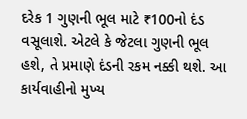દરેક 1 ગુણની ભૂલ માટે ₹100નો દંડ વસૂલાશે. એટલે કે જેટલા ગુણની ભૂલ હશે, તે પ્રમાણે દંડની રકમ નક્કી થશે. આ કાર્યવાહીનો મુખ્ય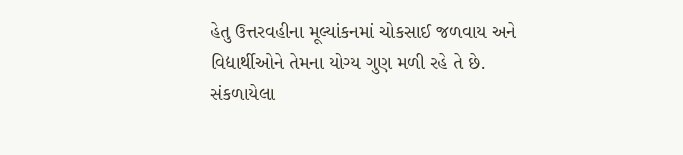હેતુ ઉત્તરવહીના મૂલ્યાંકનમાં ચોકસાઈ જળવાય અને વિદ્યાર્થીઓને તેમના યોગ્ય ગુણ મળી રહે તે છે.
સંકળાયેલા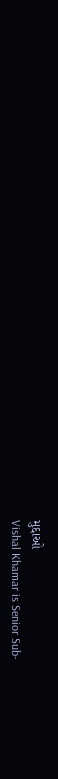મુદ્દાઓ
Vishal Khamar is Senior Sub-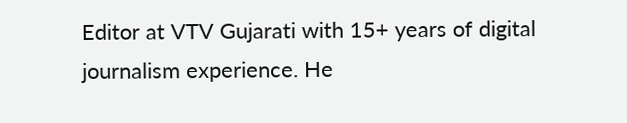Editor at VTV Gujarati with 15+ years of digital journalism experience. He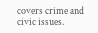covers crime and civic issues.